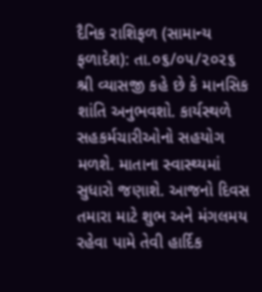દૈનિક રાશિફળ (સામાન્ય ફળાદેશ): તા.૦૬/૦૫/૨૦૨૬
શ્રી વ્યાસજી કહે છે કે માનસિક શાંતિ અનુભવશો. કાર્યસ્થળે સહકર્મચારીઓનો સહયોગ મળશે. માતાના સ્વાસ્થ્યમાં સુધારો જણાશે. આજનો દિવસ તમારા માટે શુભ અને મંગલમય રહેવા પામે તેવી હાર્દિક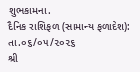શુભકામના.
દૈનિક રાશિફળ (સામાન્ય ફળાદેશ): તા.૦૬/૦૫/૨૦૨૬
શ્રી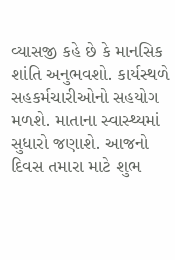વ્યાસજી કહે છે કે માનસિક શાંતિ અનુભવશો. કાર્યસ્થળે સહકર્મચારીઓનો સહયોગ મળશે. માતાના સ્વાસ્થ્યમાં સુધારો જણાશે. આજનો દિવસ તમારા માટે શુભ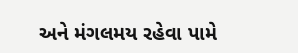અને મંગલમય રહેવા પામે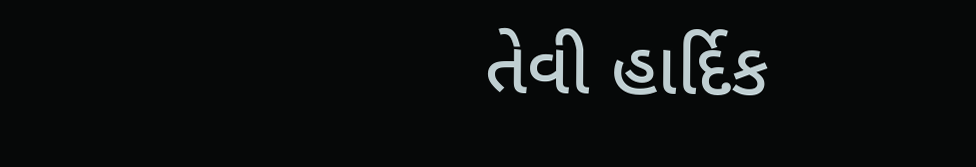તેવી હાર્દિક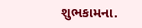શુભકામના.